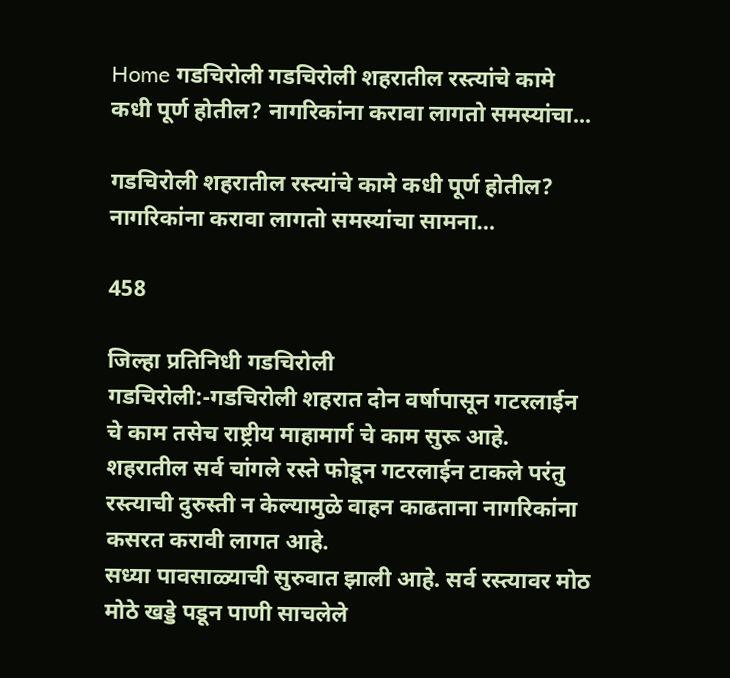Home गडचिरोली गडचिरोली शहरातील रस्त्यांचे कामे कधी पूर्ण होतील? नागरिकांना करावा लागतो समस्यांचा...

गडचिरोली शहरातील रस्त्यांचे कामे कधी पूर्ण होतील? नागरिकांना करावा लागतो समस्यांचा सामना…

458

जिल्हा प्रतिनिधी गडचिरोली
गडचिरोली:-गडचिरोली शहरात दोन वर्षापासून गटरलाईन चे काम तसेच राष्ट्रीय माहामार्ग चे काम सुरू आहे. शहरातील सर्व चांगले रस्ते फोडून गटरलाईन टाकले परंतु रस्त्याची दुरुस्ती न केल्यामुळे वाहन काढताना नागरिकांना कसरत करावी लागत आहे.
सध्या पावसाळ्याची सुरुवात झाली आहे. सर्व रस्त्यावर मोठ मोठे खड्डे पडून पाणी साचलेले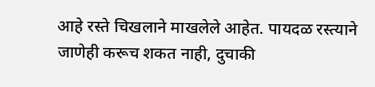आहे रस्ते चिखलाने माखलेले आहेत. पायदळ रस्त्याने जाणेही करूच शकत नाही, दुचाकी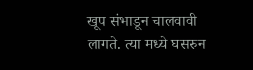खूप संभाडून चालवावी लागते. त्या मध्ये घसरुन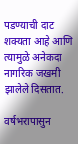पडण्याची दाट शक्यता आहे आणि त्यामुळे अनेकदा नागरिक जखमी झालेले दिसतात.

वर्षभरापासुन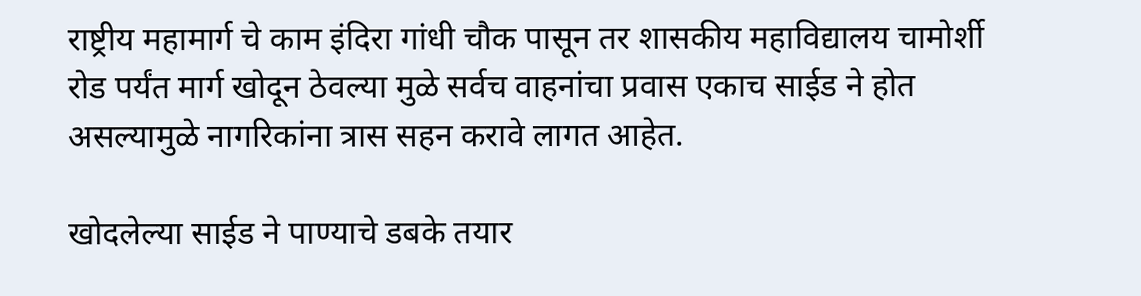राष्ट्रीय महामार्ग चे काम इंदिरा गांधी चौक पासून तर शासकीय महाविद्यालय चामोर्शी रोड पर्यंत मार्ग खोदून ठेवल्या मुळे सर्वच वाहनांचा प्रवास एकाच साईड ने होत असल्यामुळे नागरिकांना त्रास सहन करावे लागत आहेत.

खोदलेल्या साईड ने पाण्याचे डबके तयार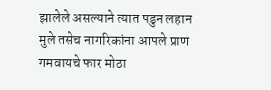झालेले असल्याने त्यात पडुन लहान मुले तसेच नागरिकांना आपले प्राण गमवायचे फार मोठा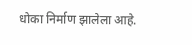धोका निर्माण झालेला आहे.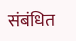संबंधित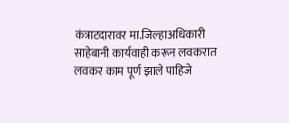कंत्राटदारावर मा.जिल्हाअधिकारी साहेबानी कार्यवाही करून लवकरात लवकर काम पूर्ण झाले पाहिजे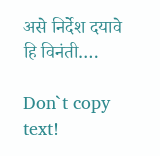असे निर्देश दयावे हि विनंती….

Don`t copy text!